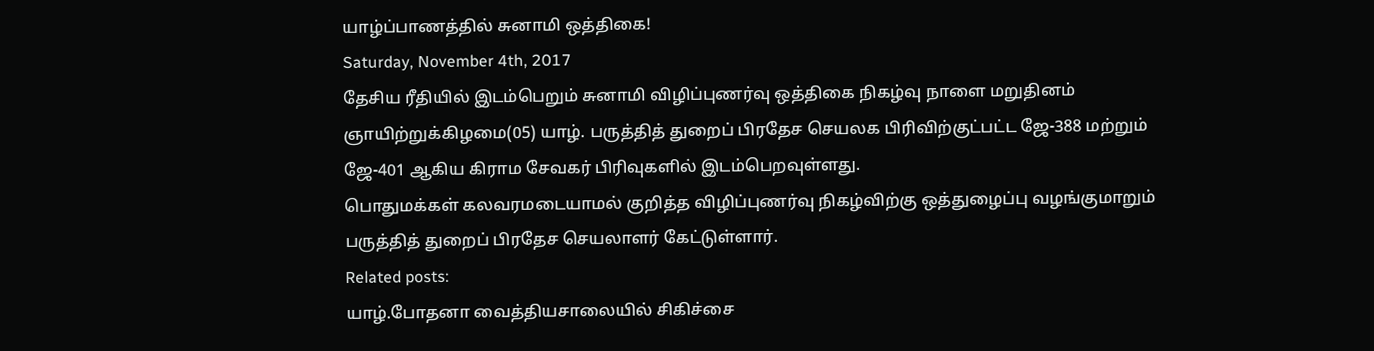யாழ்ப்பாணத்தில் சுனாமி ஒத்திகை!
Saturday, November 4th, 2017
தேசிய ரீதியில் இடம்பெறும் சுனாமி விழிப்புணர்வு ஒத்திகை நிகழ்வு நாளை மறுதினம் ஞாயிற்றுக்கிழமை(05) யாழ். பருத்தித் துறைப் பிரதேச செயலக பிரிவிற்குட்பட்ட ஜே-388 மற்றும் ஜே-401 ஆகிய கிராம சேவகர் பிரிவுகளில் இடம்பெறவுள்ளது.
பொதுமக்கள் கலவரமடையாமல் குறித்த விழிப்புணர்வு நிகழ்விற்கு ஒத்துழைப்பு வழங்குமாறும் பருத்தித் துறைப் பிரதேச செயலாளர் கேட்டுள்ளார்.
Related posts:
யாழ்.போதனா வைத்தியசாலையில் சிகிச்சை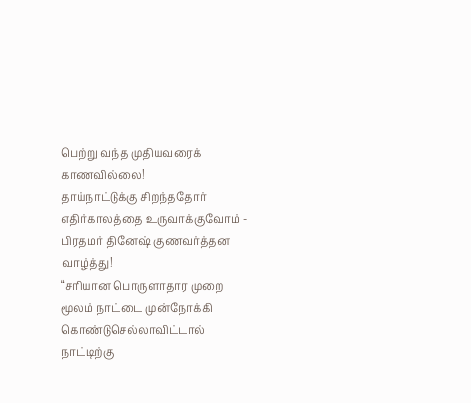பெற்று வந்த முதியவரைக் காணவில்லை!
தாய்நாட்டுக்கு சிறந்ததோர் எதிர்காலத்தை உருவாக்குவோம் - பிரதமர் தினேஷ் குணவர்த்தன வாழ்த்து!
“சரியான பொருளாதார முறை மூலம் நாட்டை முன்நோக்கி கொண்டுசெல்லாவிட்டால் நாட்டிற்கு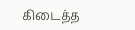கிடைத்த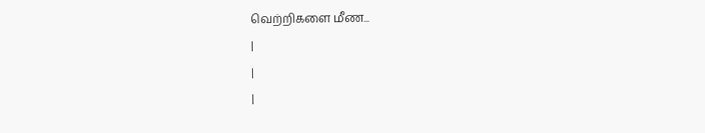வெற்றிகளை மீண...
|
|
|